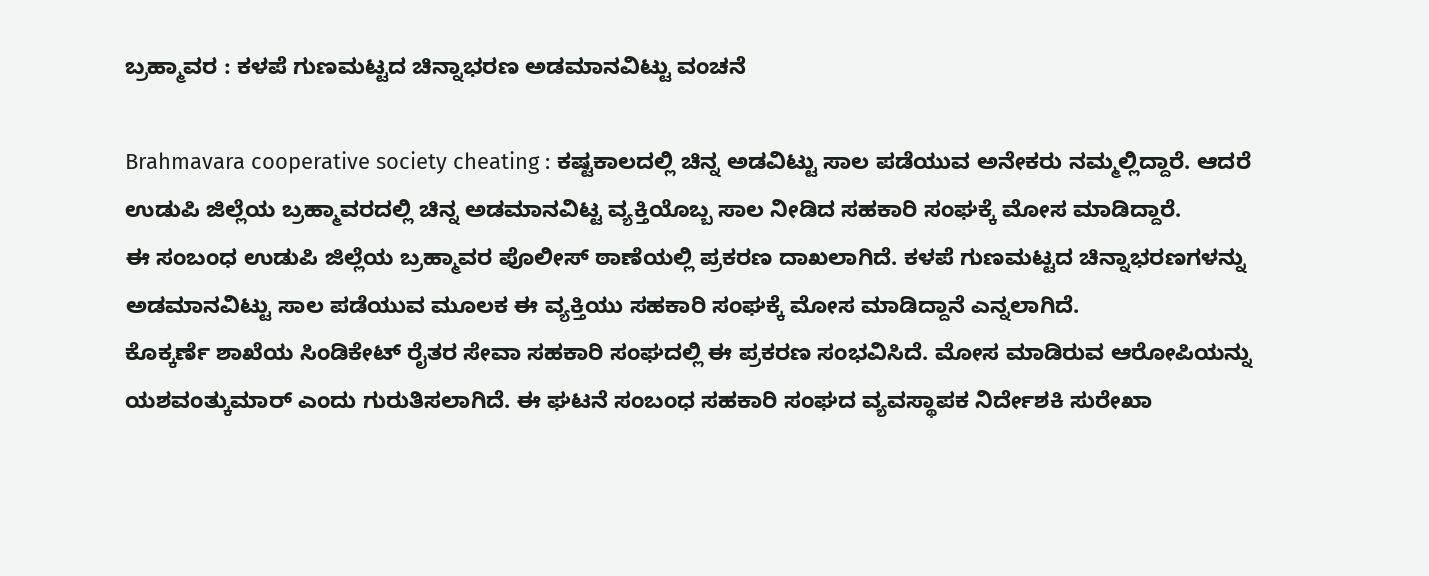ಬ್ರಹ್ಮಾವರ : ಕಳಪೆ ಗುಣಮಟ್ಟದ ಚಿನ್ನಾಭರಣ ಅಡಮಾನವಿಟ್ಟು ವಂಚನೆ

Brahmavara cooperative society cheating : ಕಷ್ಟಕಾಲದಲ್ಲಿ ಚಿನ್ನ ಅಡವಿಟ್ಟು ಸಾಲ ಪಡೆಯುವ ಅನೇಕರು ನಮ್ಮಲ್ಲಿದ್ದಾರೆ. ಆದರೆ ಉಡುಪಿ ಜಿಲ್ಲೆಯ ಬ್ರಹ್ಮಾವರದಲ್ಲಿ ಚಿನ್ನ ಅಡಮಾನವಿಟ್ಟ ವ್ಯಕ್ತಿಯೊಬ್ಬ ಸಾಲ ನೀಡಿದ ಸಹಕಾರಿ ಸಂಘಕ್ಕೆ ಮೋಸ ಮಾಡಿದ್ದಾರೆ.
ಈ ಸಂಬಂಧ ಉಡುಪಿ ಜಿಲ್ಲೆಯ ಬ್ರಹ್ಮಾವರ ಪೊಲೀಸ್ ಠಾಣೆಯಲ್ಲಿ ಪ್ರಕರಣ ದಾಖಲಾಗಿದೆ. ಕಳಪೆ ಗುಣಮಟ್ಟದ ಚಿನ್ನಾಭರಣಗಳನ್ನು ಅಡಮಾನವಿಟ್ಟು ಸಾಲ ಪಡೆಯುವ ಮೂಲಕ ಈ ವ್ಯಕ್ತಿಯು ಸಹಕಾರಿ ಸಂಘಕ್ಕೆ ಮೋಸ ಮಾಡಿದ್ದಾನೆ ಎನ್ನಲಾಗಿದೆ.
ಕೊಕ್ಕರ್ಣೆ ಶಾಖೆಯ ಸಿಂಡಿಕೇಟ್ ರೈತರ ಸೇವಾ ಸಹಕಾರಿ ಸಂಘದಲ್ಲಿ ಈ ಪ್ರಕರಣ ಸಂಭವಿಸಿದೆ. ಮೋಸ ಮಾಡಿರುವ ಆರೋಪಿಯನ್ನು ಯಶವಂತ್ಕುಮಾರ್ ಎಂದು ಗುರುತಿಸಲಾಗಿದೆ. ಈ ಘಟನೆ ಸಂಬಂಧ ಸಹಕಾರಿ ಸಂಘದ ವ್ಯವಸ್ಥಾಪಕ ನಿರ್ದೇಶಕಿ ಸುರೇಖಾ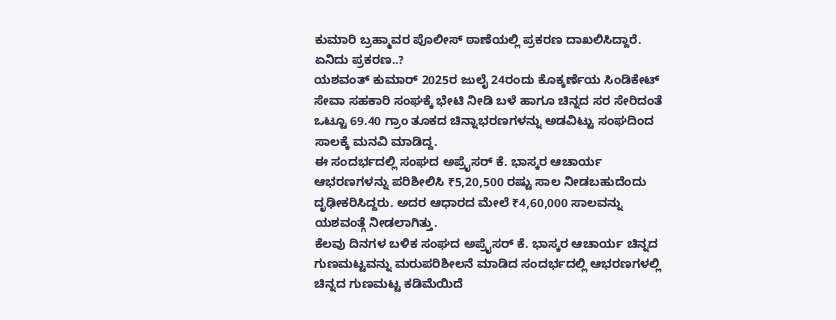ಕುಮಾರಿ ಬ್ರಹ್ಮಾವರ ಪೊಲೀಸ್ ಠಾಣೆಯಲ್ಲಿ ಪ್ರಕರಣ ದಾಖಲಿಸಿದ್ದಾರೆ.
ಏನಿದು ಪ್ರಕರಣ..?
ಯಶವಂತ್ ಕುಮಾರ್ 2025ರ ಜುಲೈ 24ರಂದು ಕೊಕ್ಕರ್ಣೆಯ ಸಿಂಡಿಕೇಟ್ ಸೇವಾ ಸಹಕಾರಿ ಸಂಘಕ್ಕೆ ಭೇಟಿ ನೀಡಿ ಬಳೆ ಹಾಗೂ ಚಿನ್ನದ ಸರ ಸೇರಿದಂತೆ ಒಟ್ಟೂ 69.40 ಗ್ರಾಂ ತೂಕದ ಚಿನ್ನಾಭರಣಗಳನ್ನು ಅಡವಿಟ್ಟು ಸಂಘದಿಂದ ಸಾಲಕ್ಕೆ ಮನವಿ ಮಾಡಿದ್ದ.
ಈ ಸಂದರ್ಭದಲ್ಲಿ ಸಂಘದ ಅಪ್ರೈಸರ್ ಕೆ. ಭಾಸ್ಕರ ಆಚಾರ್ಯ ಆಭರಣಗಳನ್ನು ಪರಿಶೀಲಿಸಿ ₹5,20,500 ರಷ್ಟು ಸಾಲ ನೀಡಬಹುದೆಂದು ದೃಢೀಕರಿಸಿದ್ದರು. ಅದರ ಆಧಾರದ ಮೇಲೆ ₹4,60,000 ಸಾಲವನ್ನು ಯಶವಂತ್ಗೆ ನೀಡಲಾಗಿತ್ತು.
ಕೆಲವು ದಿನಗಳ ಬಳಿಕ ಸಂಘದ ಅಪ್ರೈಸರ್ ಕೆ. ಭಾಸ್ಕರ ಆಚಾರ್ಯ ಚಿನ್ನದ ಗುಣಮಟ್ಟವನ್ನು ಮರುಪರಿಶೀಲನೆ ಮಾಡಿದ ಸಂದರ್ಭದಲ್ಲಿ ಆಭರಣಗಳಲ್ಲಿ ಚಿನ್ನದ ಗುಣಮಟ್ಟ ಕಡಿಮೆಯಿದೆ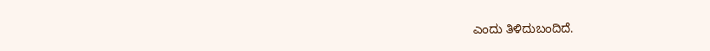ಎಂದು ತಿಳಿದುಬಂದಿದೆ.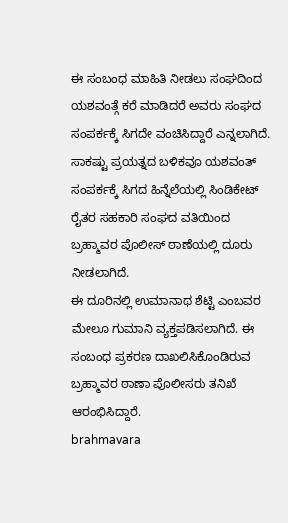ಈ ಸಂಬಂಧ ಮಾಹಿತಿ ನೀಡಲು ಸಂಘದಿಂದ ಯಶವಂತ್ಗೆ ಕರೆ ಮಾಡಿದರೆ ಅವರು ಸಂಘದ ಸಂಪರ್ಕಕ್ಕೆ ಸಿಗದೇ ವಂಚಿಸಿದ್ದಾರೆ ಎನ್ನಲಾಗಿದೆ. ಸಾಕಷ್ಟು ಪ್ರಯತ್ನದ ಬಳಿಕವೂ ಯಶವಂತ್ ಸಂಪರ್ಕಕ್ಕೆ ಸಿಗದ ಹಿನ್ನೆಲೆಯಲ್ಲಿ ಸಿಂಡಿಕೇಟ್ ರೈತರ ಸಹಕಾರಿ ಸಂಘದ ವತಿಯಿಂದ ಬ್ರಹ್ಮಾವರ ಪೊಲೀಸ್ ಠಾಣೆಯಲ್ಲಿ ದೂರು ನೀಡಲಾಗಿದೆ.
ಈ ದೂರಿನಲ್ಲಿ ಉಮಾನಾಥ ಶೆಟ್ಟಿ ಎಂಬವರ ಮೇಲೂ ಗುಮಾನಿ ವ್ಯಕ್ತಪಡಿಸಲಾಗಿದೆ. ಈ ಸಂಬಂಧ ಪ್ರಕರಣ ದಾಖಲಿಸಿಕೊಂಡಿರುವ ಬ್ರಹ್ಮಾವರ ಠಾಣಾ ಪೊಲೀಸರು ತನಿಖೆ ಆರಂಭಿಸಿದ್ದಾರೆ.
brahmavara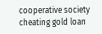cooperative society cheating gold loan